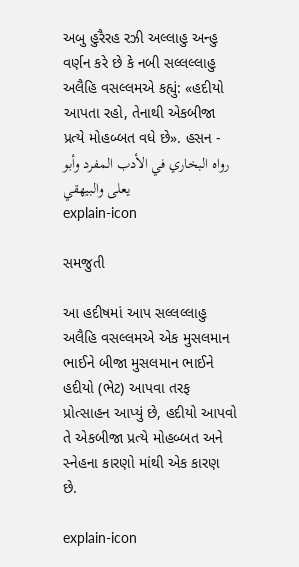અબુ હુરૈરહ રઝી અલ્લાહુ અન્હુ વર્ણન કરે છે કે નબી સલ્લલ્લાહુ અલૈહિ વસલ્લમએ કહ્યું: «હદીયો આપતા રહો, તેનાથી એકબીજા પ્રત્યે મોહબ્બત વધે છે». હસન - رواه البخاري في الأدب المفرد وأبو يعلى والبيهقي
explain-icon

સમજુતી

આ હદીષમાં આપ સલ્લલ્લાહુ અલૈહિ વસલ્લમએ એક મુસલમાન ભાઈને બીજા મુસલમાન ભાઈને હદીયો (ભેટ) આપવા તરફ પ્રોત્સાહન આપ્યું છે, હદીયો આપવો તે એકબીજા પ્રત્યે મોહબ્બત અને સ્નેહના કારણો માંથી એક કારણ છે.

explain-icon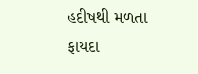હદીષથી મળતા ફાયદા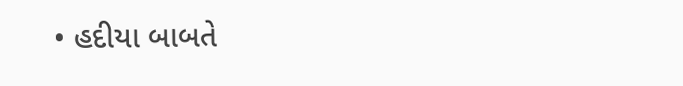• હદીયા બાબતે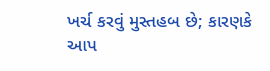ખર્ચ કરવું મુસ્તહબ છે; કારણકે આપ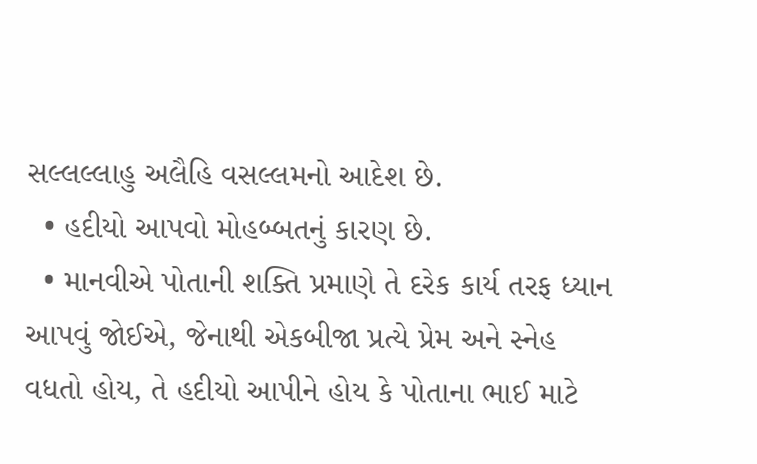સલ્લલ્લાહુ અલૈહિ વસલ્લમનો આદેશ છે.
  • હદીયો આપવો મોહબ્બતનું કારણ છે.
  • માનવીએ પોતાની શક્તિ પ્રમાણે તે દરેક કાર્ય તરફ ધ્યાન આપવું જોઈએ, જેનાથી એકબીજા પ્રત્યે પ્રેમ અને સ્નેહ વધતો હોય, તે હદીયો આપીને હોય કે પોતાના ભાઈ માટે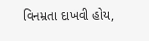વિનમ્રતા દાખવી હોય,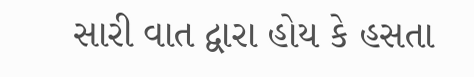સારી વાત દ્વારા હોય કે હસતા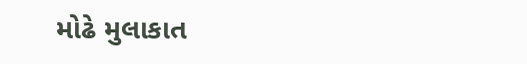મોઢે મુલાકાત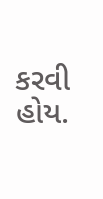કરવી હોય.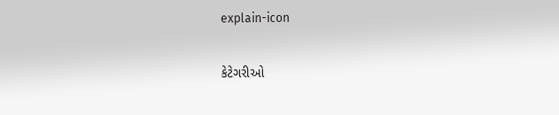explain-icon

કેટેગરીઓ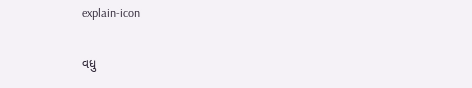explain-icon

વધુ